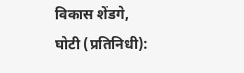विकास शेंडगे,
घोटी (प्रतिनिधी):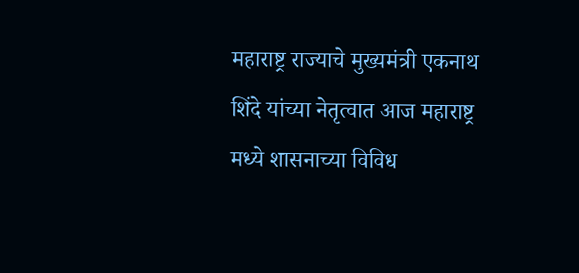महाराष्ट्र राज्याचे मुख्यमंत्री एकनाथ शिंदे यांच्या नेतृत्वात आज महाराष्ट्र मध्ये शासनाच्या विविध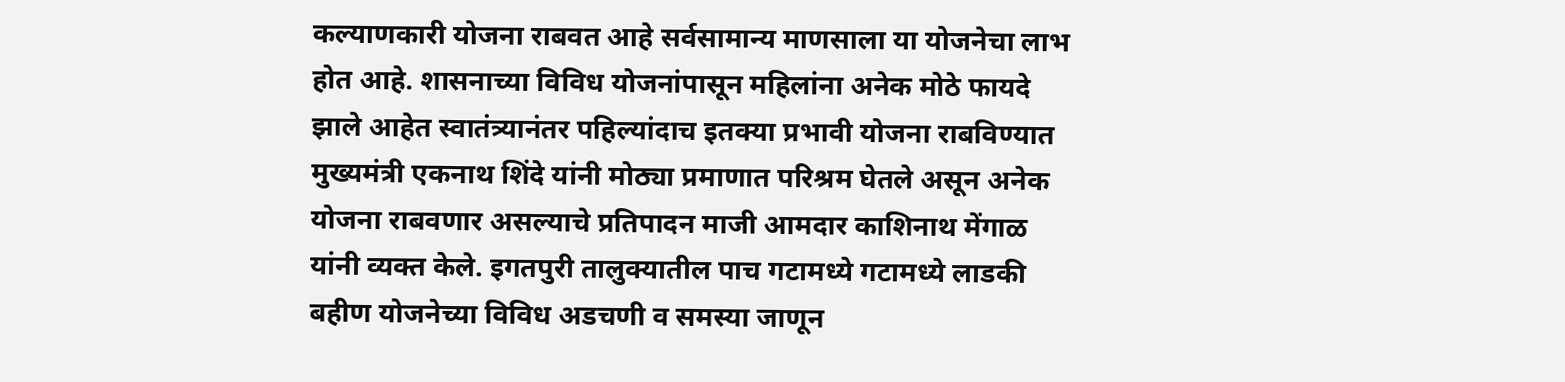कल्याणकारी योजना राबवत आहे सर्वसामान्य माणसाला या योजनेचा लाभ होत आहे. शासनाच्या विविध योजनांपासून महिलांना अनेक मोठे फायदे झाले आहेत स्वातंत्र्यानंतर पहिल्यांदाच इतक्या प्रभावी योजना राबविण्यात मुख्यमंत्री एकनाथ शिंदे यांनी मोठ्या प्रमाणात परिश्रम घेतले असून अनेक योजना राबवणार असल्याचे प्रतिपादन माजी आमदार काशिनाथ मेंगाळ यांनी व्यक्त केले. इगतपुरी तालुक्यातील पाच गटामध्ये गटामध्ये लाडकी बहीण योजनेच्या विविध अडचणी व समस्या जाणून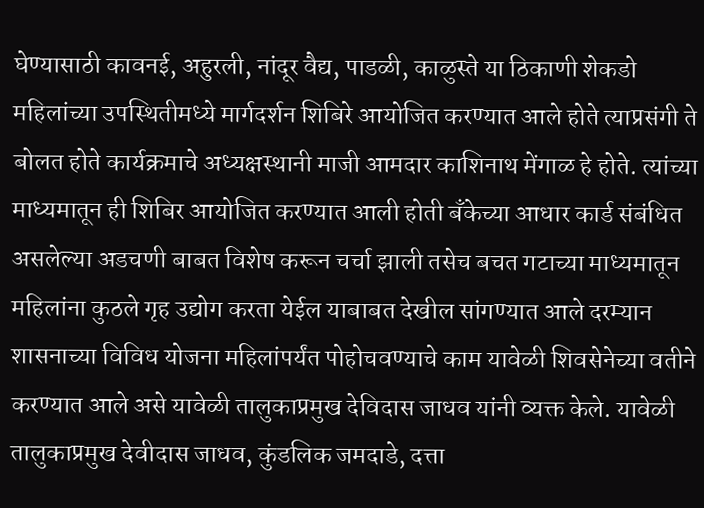घेण्यासाठी कावनई, अहुरली, नांदूर वैद्य, पाडळी, काळुस्ते या ठिकाणी शेकडो महिलांच्या उपस्थितीमध्ये मार्गदर्शन शिबिरे आयोजित करण्यात आले होते त्याप्रसंगी ते बोलत होते कार्यक्रमाचे अध्यक्षस्थानी माजी आमदार काशिनाथ मेंगाळ हे होते. त्यांच्या माध्यमातून ही शिबिर आयोजित करण्यात आली होती बँकेच्या आधार कार्ड संबंधित असलेल्या अडचणी बाबत विशेष करून चर्चा झाली तसेच बचत गटाच्या माध्यमातून महिलांना कुठले गृह उद्योग करता येईल याबाबत देखील सांगण्यात आले दरम्यान शासनाच्या विविध योजना महिलांपर्यंत पोहोचवण्याचे काम यावेळी शिवसेनेच्या वतीने करण्यात आले असे यावेळी तालुकाप्रमुख देविदास जाधव यांनी व्यक्त केले. यावेळी तालुकाप्रमुख देवीदास जाधव, कुंडलिक जमदाडे, दत्ता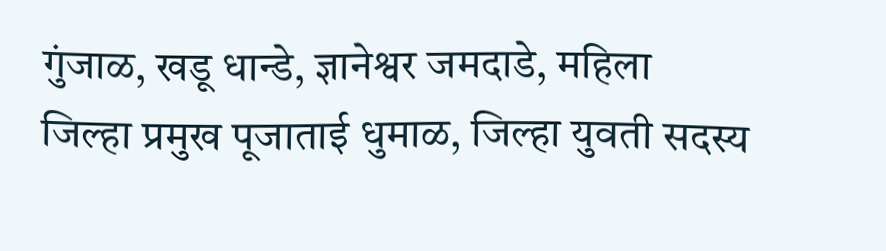गुंजाळ, खडू धान्डे, ज्ञानेश्वर जमदाडे, महिला जिल्हा प्रमुख पूजाताई धुमाळ, जिल्हा युवती सदस्य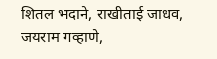शितल भदाने, राखीताई जाधव, जयराम गव्हाणे,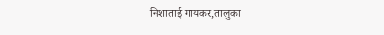निशाताई गायकर,तालुका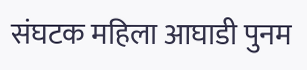संघटक महिला आघाडी पुनम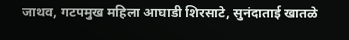जाथव, गटपमुख महिला आघाडी शिरसाटे, सुनंदाताई खातळे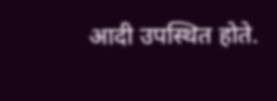आदी उपस्थित होते.